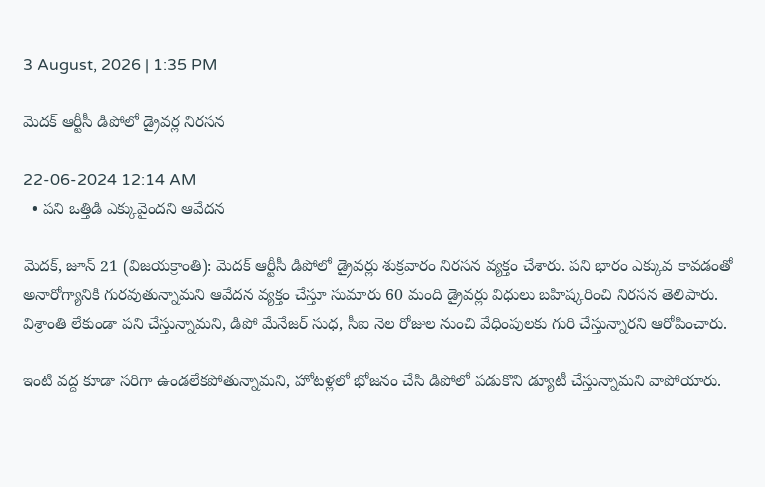3 August, 2026 | 1:35 PM

మెదక్ ఆర్టీసీ డిపోలో డ్రైవర్ల నిరసన

22-06-2024 12:14 AM
  • పని ఒత్తిడి ఎక్కువైందని ఆవేదన

మెదక్, జూన్ 21 (విజయక్రాంతి): మెదక్ ఆర్టీసీ డిపోలో డ్రైవర్లు శుక్రవారం నిరసన వ్యక్తం చేశారు. పని భారం ఎక్కువ కావడంతో అనారోగ్యానికి గురవుతున్నామని ఆవేదన వ్యక్తం చేస్తూ సుమారు 60 మంది డ్రైవర్లు విధులు బహిష్కరించి నిరసన తెలిపారు. విశ్రాంతి లేకుండా పని చేస్తున్నామని, డిపో మేనేజర్ సుధ, సీఐ నెల రోజుల నుంచి వేధింపులకు గురి చేస్తున్నారని ఆరోపించారు.

ఇంటి వద్ద కూడా సరిగా ఉండలేకపోతున్నామని, హోటళ్లలో భోజనం చేసి డిపోలో పడుకొని డ్యూటీ చేస్తున్నామని వాపోయారు.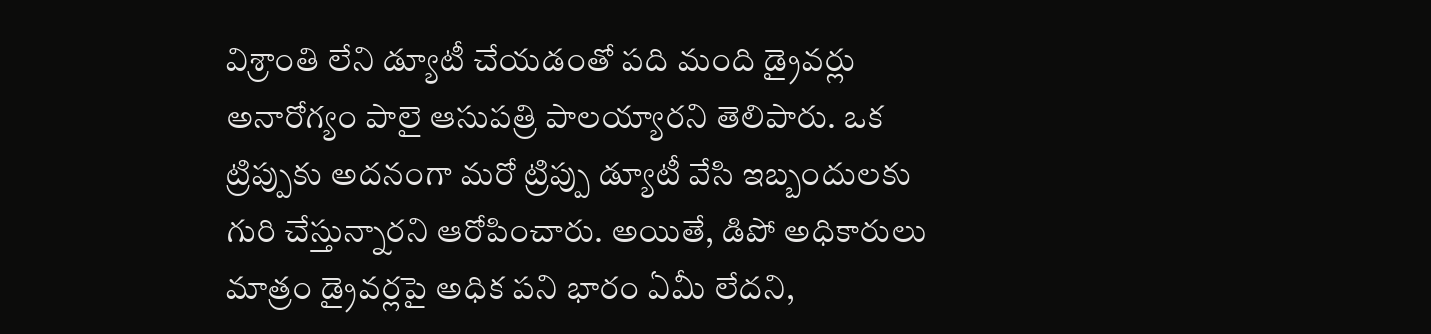విశ్రాంతి లేని డ్యూటీ చేయడంతో పది మంది డ్రైవర్లు అనారోగ్యం పాలై ఆసుపత్రి పాలయ్యారని తెలిపారు. ఒక ట్రిప్పుకు అదనంగా మరో ట్రిప్పు డ్యూటీ వేసి ఇబ్బందులకు గురి చేస్తున్నారని ఆరోపించారు. అయితే, డిపో అధికారులు మాత్రం డ్రైవర్లపై అధిక పని భారం ఏమీ లేదని,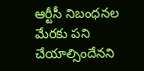ఆర్టీసీ నిబంధనల మేరకు పని చేయాల్సిందేనని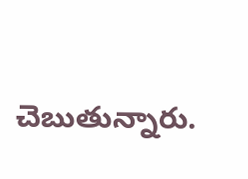చెబుతున్నారు.